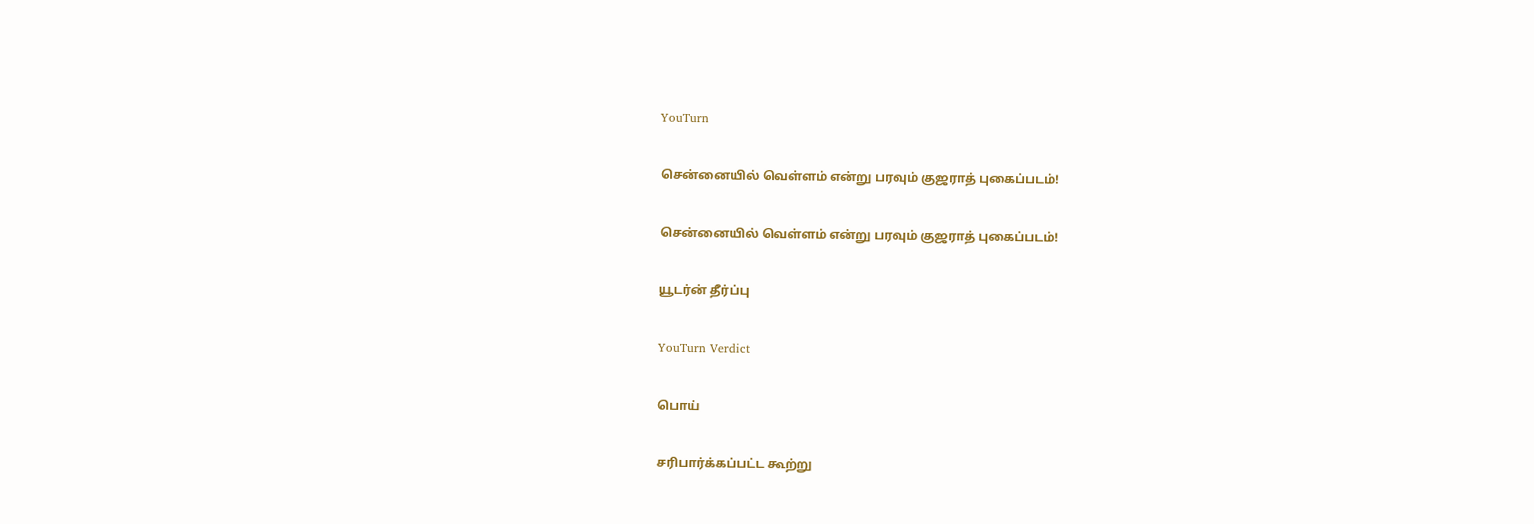YouTurn

சென்னையில் வெள்ளம் என்று பரவும் குஜராத் புகைப்படம்!

சென்னையில் வெள்ளம் என்று பரவும் குஜராத் புகைப்படம்!

யூடர்ன் தீர்ப்பு

YouTurn Verdict

பொய்

சரிபார்க்கப்பட்ட கூற்று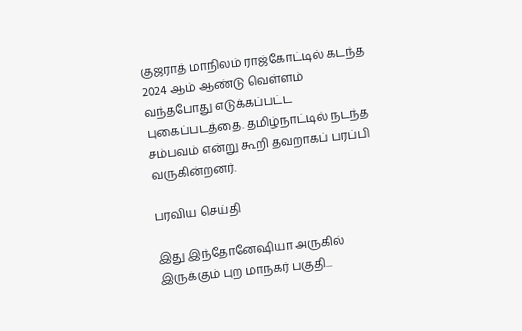குஜராத் மாநிலம் ராஜ்கோட்டில் கடந்த 2024 ஆம் ஆண்டு வெள்ளம் வந்தபோது எடுக்கப்பட்ட புகைப்படத்தை. தமிழ்நாட்டில் நடந்த சம்பவம் என்று கூறி தவறாகப் பரப்பி வருகின்றனர்.

பரவிய செய்தி

இது இந்தோனேஷியா அருகில் இருக்கும் புற மாநகர் பகுதி...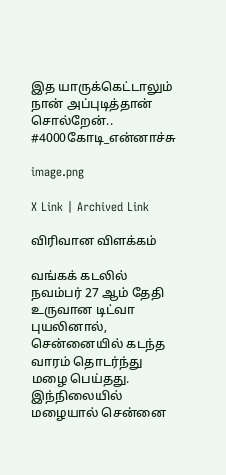இத யாருக்கெட்டாலும் நான் அப்புடித்தான் சொல்றேன்.. #4000கோடி_என்னாச்சு

image.png

X Link | Archived Link

விரிவான விளக்கம்

வங்கக் கடலில் நவம்பர் 27 ஆம் தேதி உருவான டிட்வா புயலினால், சென்னையில் கடந்த  வாரம் தொடர்ந்து மழை பெய்தது. இந்நிலையில் மழையால் சென்னை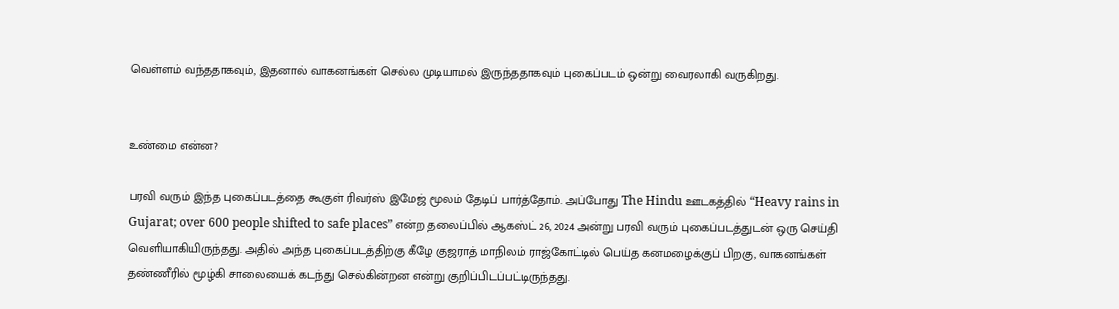வெள்ளம் வந்ததாகவும், இதனால் வாகனங்கள் செல்ல முடியாமல் இருந்ததாகவும் புகைப்படம் ஒன்று வைரலாகி வருகிறது.


உண்மை என்ன?

பரவி வரும் இந்த புகைப்படத்தை கூகுள் ரிவர்ஸ் இமேஜ் மூலம் தேடிப் பார்த்தோம். அப்போது The Hindu ஊடகத்தில் “Heavy rains in Gujarat; over 600 people shifted to safe places” என்ற தலைப்பில் ஆகஸ்ட் 26, 2024 அன்று பரவி வரும் புகைப்படத்துடன் ஒரு செய்தி வெளியாகியிருந்தது. அதில் அந்த புகைப்படத்திற்கு கீழே குஜராத் மாநிலம் ராஜ்கோட்டில் பெய்த கனமழைக்குப் பிறகு, வாகனங்கள் தண்ணீரில் மூழ்கி சாலையைக் கடந்து செல்கின்றன என்று குறிப்பிடப்பட்டிருந்தது.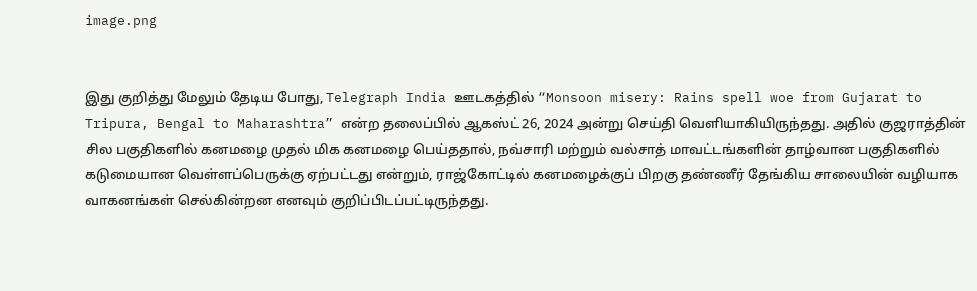image.png


இது குறித்து மேலும் தேடிய போது, Telegraph India ஊடகத்தில் “Monsoon misery: Rains spell woe from Gujarat to Tripura, Bengal to Maharashtra” என்ற தலைப்பில் ஆகஸ்ட் 26, 2024 அன்று செய்தி வெளியாகியிருந்தது. அதில் குஜராத்தின் சில பகுதிகளில் கனமழை முதல் மிக கனமழை பெய்ததால், நவ்சாரி மற்றும் வல்சாத் மாவட்டங்களின் தாழ்வான பகுதிகளில் கடுமையான வெள்ளப்பெருக்கு ஏற்பட்டது என்றும், ராஜ்கோட்டில் கனமழைக்குப் பிறகு தண்ணீர் தேங்கிய சாலையின் வழியாக வாகனங்கள் செல்கின்றன எனவும் குறிப்பிடப்பட்டிருந்தது.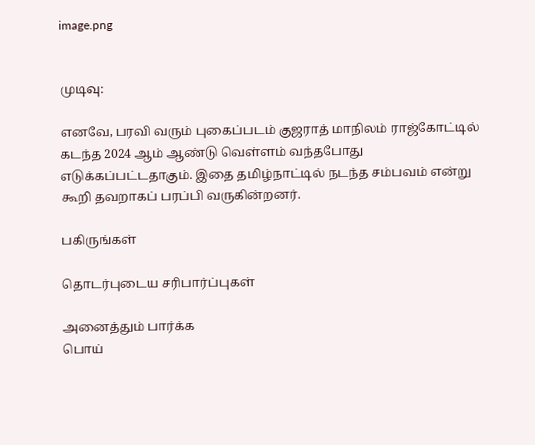image.png


முடிவு:

எனவே, பரவி வரும் புகைப்படம் குஜராத் மாநிலம் ராஜ்கோட்டில் கடந்த 2024 ஆம் ஆண்டு வெள்ளம் வந்தபோது எடுக்கப்பட்டதாகும். இதை தமிழ்நாட்டில் நடந்த சம்பவம் என்று கூறி தவறாகப் பரப்பி வருகின்றனர்.

பகிருங்கள்

தொடர்புடைய சரிபார்ப்புகள்

அனைத்தும் பார்க்க
பொய்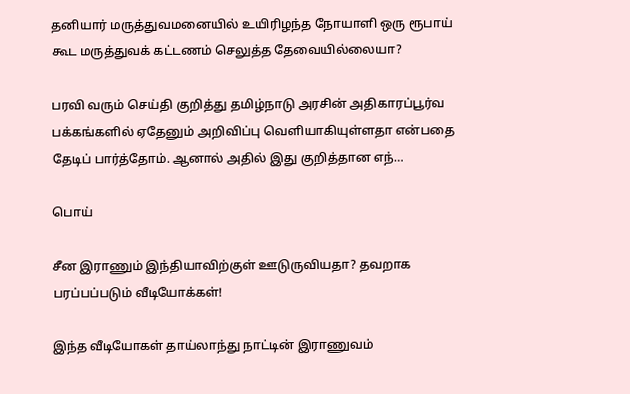தனியார் மருத்துவமனையில் உயிரிழந்த நோயாளி ஒரு ரூபாய் கூட மருத்துவக் கட்டணம் செலுத்த தேவையில்லையா?

பரவி வரும் செய்தி குறித்து தமிழ்நாடு அரசின் அதிகாரப்பூர்வ பக்கங்களில் ஏதேனும் அறிவிப்பு வெளியாகியுள்ளதா என்பதை தேடிப் பார்த்தோம். ஆனால் அதில் இது குறித்தான எந்…

பொய்

சீன இராணும் இந்தியாவிற்குள் ஊடுருவியதா? தவறாக பரப்பப்படும் வீடியோக்கள்!

இந்த வீடியோகள் தாய்லாந்து நாட்டின் இராணுவம்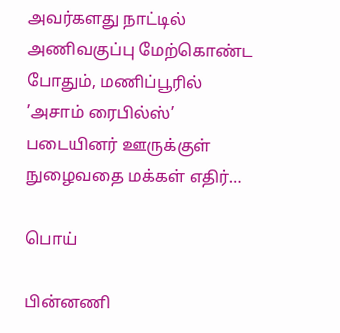அவர்களது நாட்டில் அணிவகுப்பு மேற்கொண்ட போதும், மணிப்பூரில் ’அசாம் ரைபில்ஸ்’ படையினர் ஊருக்குள் நுழைவதை மக்கள் எதிர்…

பொய்

பின்னணி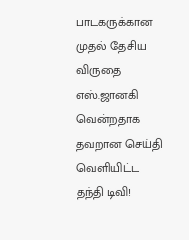பாடகருக்கான முதல் தேசிய விருதை எஸ்.ஜானகி வென்றதாக தவறான செய்தி வெளியிட்ட தந்தி டிவி!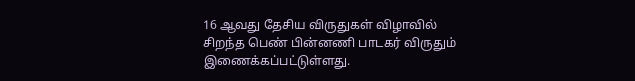16 ஆவது தேசிய விருதுகள் விழாவில் சிறந்த பெண் பின்னணி பாடகர் விருதும் இணைக்கப்பட்டுள்ளது.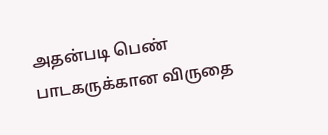அதன்படி பெண் பாடகருக்கான விருதை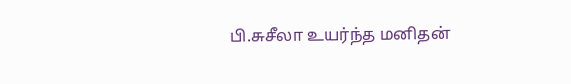பி.சுசீலா உயர்ந்த மனிதன்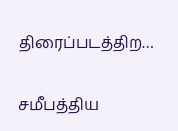திரைப்படத்திற…

சமீபத்திய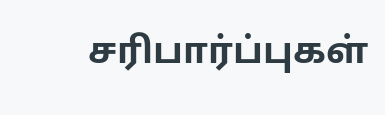சரிபார்ப்புகள்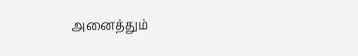அனைத்தும்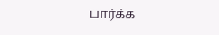பார்க்க